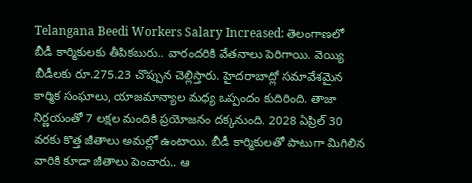Telangana Beedi Workers Salary Increased: తెలంగాణలో బీడీ కార్మికులకు తీపికబురు.. వారందరికి వేతనాలు పెరిగాయి. వెయ్యి బీడీలకు రూ.275.23 చొప్పున చెల్లిస్తారు. హైదరాబాద్లో సమావేశమైన కార్మిక సంఘాలు, యాజమాన్యాల మధ్య ఒప్పందం కుదిరింది. తాజా నిర్ణయంతో 7 లక్షల మందికి ప్రయోజనం దక్కనుంది. 2028 ఏప్రిల్ 30 వరకు కొత్త జీతాలు అమల్లో ఉంటాయి. బీడీ కార్మికులతో పాటుగా మిగిలిన వారికి కూడా జీతాలు పెంచారు.. ఆ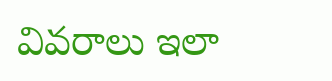వివరాలు ఇలా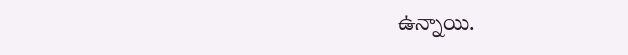ఉన్నాయి.